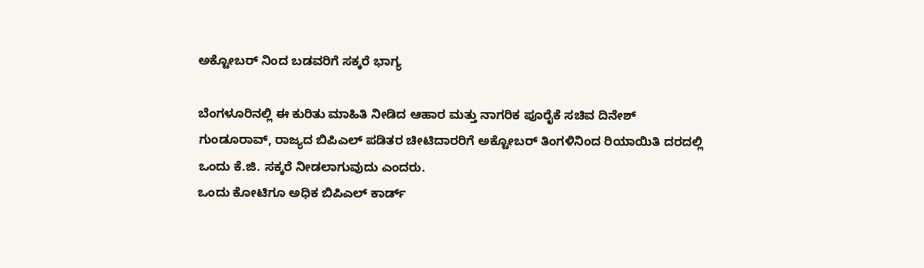ಅಕ್ಟೋಬರ್ ನಿಂದ ಬಡವರಿಗೆ ಸಕ್ಕರೆ ಭಾಗ್ಯ

ಬೆಂಗಳೂರಿನಲ್ಲಿ ಈ ಕುರಿತು ಮಾಹಿತಿ ನೀಡಿದ ಆಹಾರ ಮತ್ತು ನಾಗರಿಕ ಪೂರೈಕೆ ಸಚಿವ ದಿನೇಶ್ ಗುಂಡೂರಾವ್, ರಾಜ್ಯದ ಬಿಪಿಎಲ್ ಪಡಿತರ ಚೀಟಿದಾರರಿಗೆ ಅಕ್ಟೋಬರ್ ತಿಂಗಳಿನಿಂದ ರಿಯಾಯಿತಿ ದರದಲ್ಲಿ ಒಂದು ಕೆ.ಜಿ. ಸಕ್ಕರೆ ನೀಡಲಾಗುವುದು ಎಂದರು.
ಒಂದು ಕೋಟಿಗೂ ಅಧಿಕ ಬಿಪಿಎಲ್ ಕಾರ್ಡ್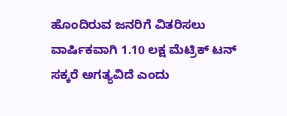ಹೊಂದಿರುವ ಜನರಿಗೆ ವಿತರಿಸಲು ವಾರ್ಷಿಕವಾಗಿ 1.10 ಲಕ್ಷ ಮೆಟ್ರಿಕ್ ಟನ್ ಸಕ್ಕರೆ ಅಗತ್ಯವಿದೆ ಎಂದು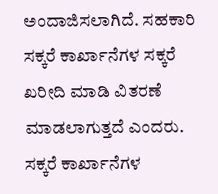ಅಂದಾಜಿಸಲಾಗಿದೆ. ಸಹಕಾರಿ ಸಕ್ಕರೆ ಕಾರ್ಖಾನೆಗಳ ಸಕ್ಕರೆ ಖರೀದಿ ಮಾಡಿ ವಿತರಣೆ ಮಾಡಲಾಗುತ್ತದೆ ಎಂದರು.
ಸಕ್ಕರೆ ಕಾರ್ಖಾನೆಗಳ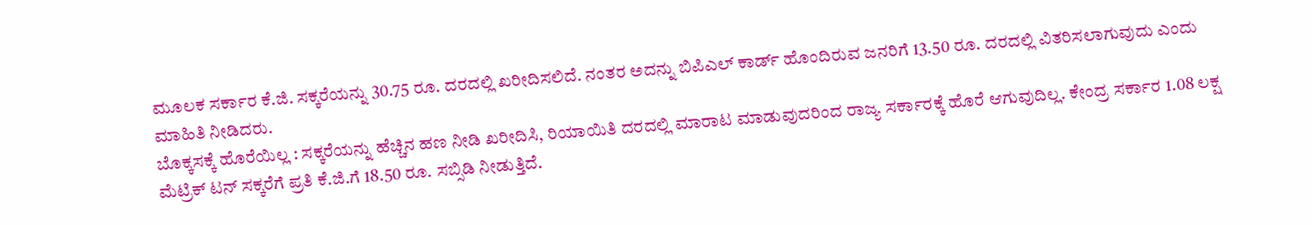ಮೂಲಕ ಸರ್ಕಾರ ಕೆ.ಜಿ. ಸಕ್ಕರೆಯನ್ನು 30.75 ರೂ. ದರದಲ್ಲಿ ಖರೀದಿಸಲಿದೆ. ನಂತರ ಅದನ್ನು ಬಿಪಿಎಲ್ ಕಾರ್ಡ್ ಹೊಂದಿರುವ ಜನರಿಗೆ 13.50 ರೂ. ದರದಲ್ಲಿ ವಿತರಿಸಲಾಗುವುದು ಎಂದು ಮಾಹಿತಿ ನೀಡಿದರು.
ಬೊಕ್ಕಸಕ್ಕೆ ಹೊರೆಯಿಲ್ಲ : ಸಕ್ಕರೆಯನ್ನು ಹೆಚ್ಚಿನ ಹಣ ನೀಡಿ ಖರೀದಿಸಿ, ರಿಯಾಯಿತಿ ದರದಲ್ಲಿ ಮಾರಾಟ ಮಾಡುವುದರಿಂದ ರಾಜ್ಯ ಸರ್ಕಾರಕ್ಕೆ ಹೊರೆ ಆಗುವುದಿಲ್ಲ. ಕೇಂದ್ರ ಸರ್ಕಾರ 1.08 ಲಕ್ಷ ಮೆಟ್ರಿಕ್ ಟನ್ ಸಕ್ಕರೆಗೆ ಪ್ರತಿ ಕೆ.ಜಿ.ಗೆ 18.50 ರೂ. ಸಬ್ಸಿಡಿ ನೀಡುತ್ತಿದೆ.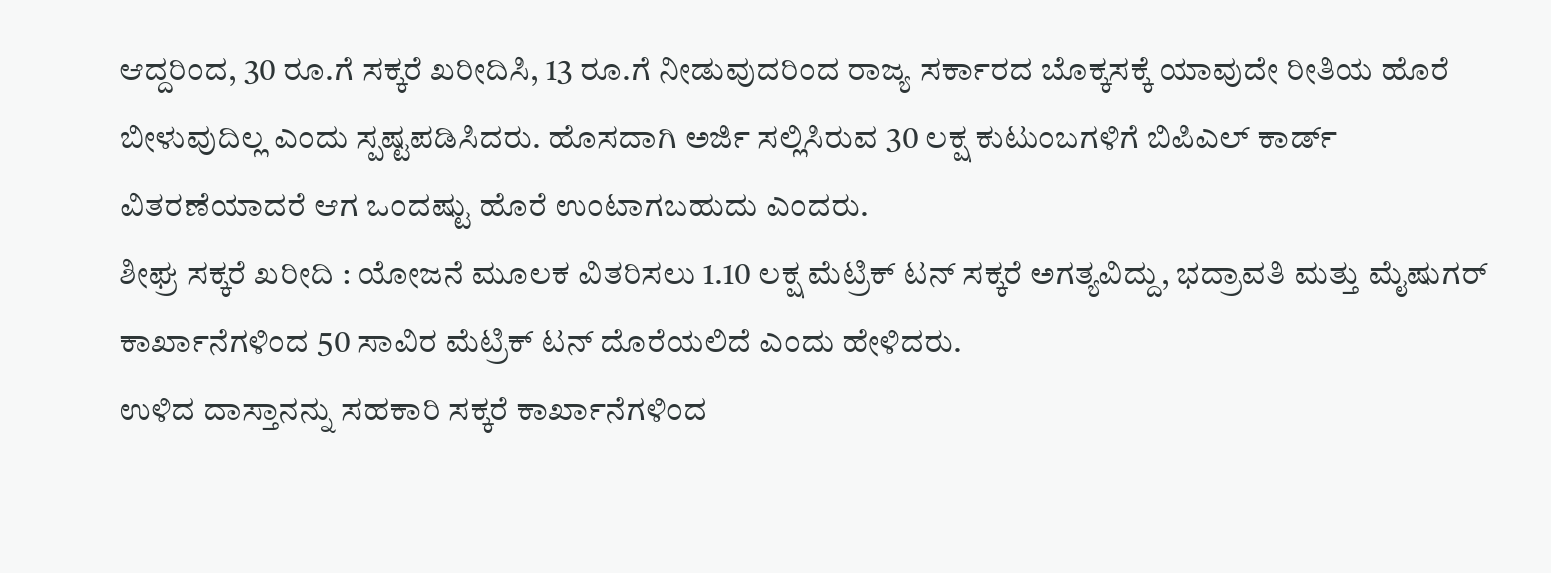ಆದ್ದರಿಂದ, 30 ರೂ.ಗೆ ಸಕ್ಕರೆ ಖರೀದಿಸಿ, 13 ರೂ.ಗೆ ನೀಡುವುದರಿಂದ ರಾಜ್ಯ ಸರ್ಕಾರದ ಬೊಕ್ಕಸಕ್ಕೆ ಯಾವುದೇ ರೀತಿಯ ಹೊರೆ ಬೀಳುವುದಿಲ್ಲ ಎಂದು ಸ್ಪಷ್ಟಪಡಿಸಿದರು. ಹೊಸದಾಗಿ ಅರ್ಜಿ ಸಲ್ಲಿಸಿರುವ 30 ಲಕ್ಷ ಕುಟುಂಬಗಳಿಗೆ ಬಿಪಿಎಲ್ ಕಾರ್ಡ್ ವಿತರಣೆಯಾದರೆ ಆಗ ಒಂದಷ್ಟು ಹೊರೆ ಉಂಟಾಗಬಹುದು ಎಂದರು.
ಶೀಘ್ರ ಸಕ್ಕರೆ ಖರೀದಿ : ಯೋಜನೆ ಮೂಲಕ ವಿತರಿಸಲು 1.10 ಲಕ್ಷ ಮೆಟ್ರಿಕ್ ಟನ್ ಸಕ್ಕರೆ ಅಗತ್ಯವಿದ್ದು, ಭದ್ರಾವತಿ ಮತ್ತು ಮೈಷುಗರ್ ಕಾರ್ಖಾನೆಗಳಿಂದ 50 ಸಾವಿರ ಮೆಟ್ರಿಕ್ ಟನ್ ದೊರೆಯಲಿದೆ ಎಂದು ಹೇಳಿದರು.
ಉಳಿದ ದಾಸ್ತಾನನ್ನು ಸಹಕಾರಿ ಸಕ್ಕರೆ ಕಾರ್ಖಾನೆಗಳಿಂದ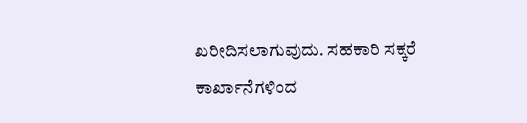ಖರೀದಿಸಲಾಗುವುದು. ಸಹಕಾರಿ ಸಕ್ಕರೆ ಕಾರ್ಖಾನೆಗಳಿಂದ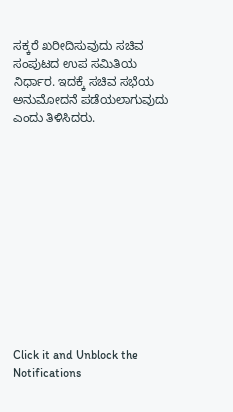ಸಕ್ಕರೆ ಖರೀದಿಸುವುದು ಸಚಿವ ಸಂಪುಟದ ಉಪ ಸಮಿತಿಯ ನಿರ್ಧಾರ. ಇದಕ್ಕೆ ಸಚಿವ ಸಭೆಯ ಅನುಮೋದನೆ ಪಡೆಯಲಾಗುವುದು ಎಂದು ತಿಳಿಸಿದರು.












Click it and Unblock the Notifications